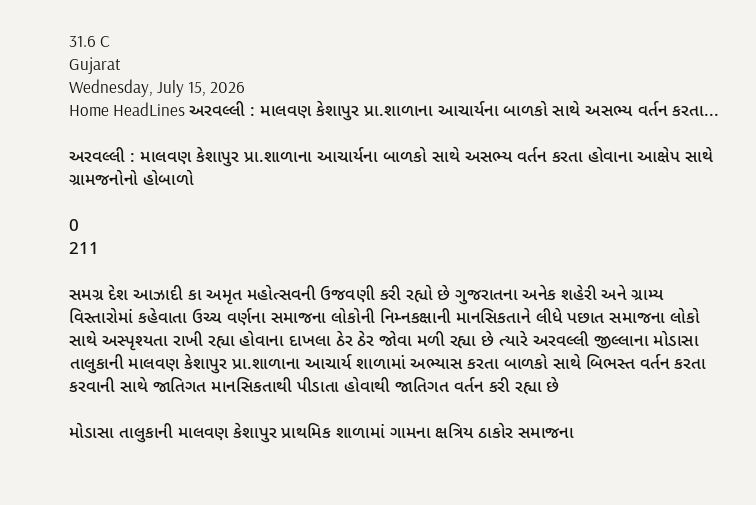31.6 C
Gujarat
Wednesday, July 15, 2026
Home HeadLines અરવલ્લી : માલવણ કેશાપુર પ્રા.શાળાના આચાર્યના બાળકો સાથે અસભ્ય વર્તન કરતા...

અરવલ્લી : માલવણ કેશાપુર પ્રા.શાળાના આચાર્યના બાળકો સાથે અસભ્ય વર્તન કરતા હોવાના આક્ષેપ સાથે ગ્રામજનોનો હોબાળો

0
211

સમગ્ર દેશ આઝાદી કા અમૃત મહોત્સવની ઉજવણી કરી રહ્યો છે ગુજરાતના અનેક શહેરી અને ગ્રામ્ય વિસ્તારોમાં કહેવાતા ઉચ્ચ વર્ણના સમાજના લોકોની નિમ્નકક્ષાની માનસિકતાને લીધે પછાત સમાજના લોકો સાથે અસ્પૃશ્યતા રાખી રહ્યા હોવાના દાખલા ઠેર ઠેર જોવા મળી રહ્યા છે ત્યારે અરવલ્લી જીલ્લાના મોડાસા તાલુકાની માલવણ કેશાપુર પ્રા.શાળાના આચાર્ય શાળામાં અભ્યાસ કરતા બાળકો સાથે બિભસ્ત વર્તન કરતા કરવાની સાથે જાતિગત માનસિકતાથી પીડાતા હોવાથી જાતિગત વર્તન કરી રહ્યા છે

મોડાસા તાલુકાની માલવણ કેશાપુર પ્રાથમિક શાળામાં ગામના ક્ષત્રિય ઠાકોર સમાજના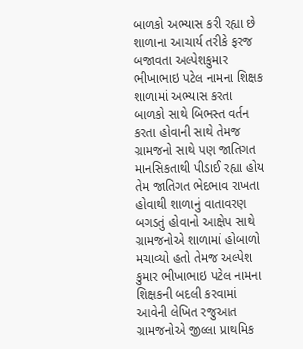બાળકો અભ્યાસ કરી રહ્યા છે શાળાના આચાર્ય તરીકે ફરજ બજાવતા અલ્પેશકુમાર ભીખાભાઇ પટેલ નામના શિક્ષક શાળામાં અભ્યાસ કરતા બાળકો સાથે બિભસ્ત વર્તન કરતા હોવાની સાથે તેમજ ગ્રામજનો સાથે પણ જાતિગત માનસિકતાથી પીડાઈ રહ્યા હોય તેમ જાતિગત ભેદભાવ રાખતા હોવાથી શાળાનું વાતાવરણ બગડતું હોવાનો આક્ષેપ સાથે ગ્રામજનોએ શાળામાં હોબાળો મચાવ્યો હતો તેમજ અલ્પેશ કુમાર ભીખાભાઇ પટેલ નામના શિક્ષકની બદલી કરવામાં આવેની લેખિત રજુઆત ગ્રામજનોએ જીલ્લા પ્રાથમિક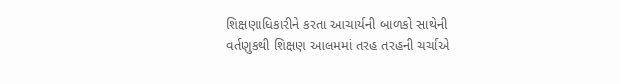શિક્ષણાધિકારીને કરતા આચાર્યની બાળકો સાથેની વર્તણુકથી શિક્ષણ આલમમાં તરહ તરહની ચર્ચાએ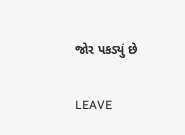જોર પકડ્યું છે

LEAVE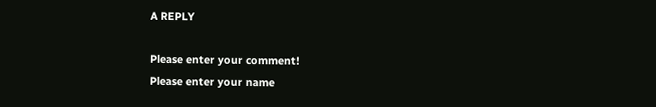A REPLY

Please enter your comment!
Please enter your name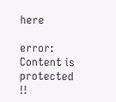here

error: Content is protected !!